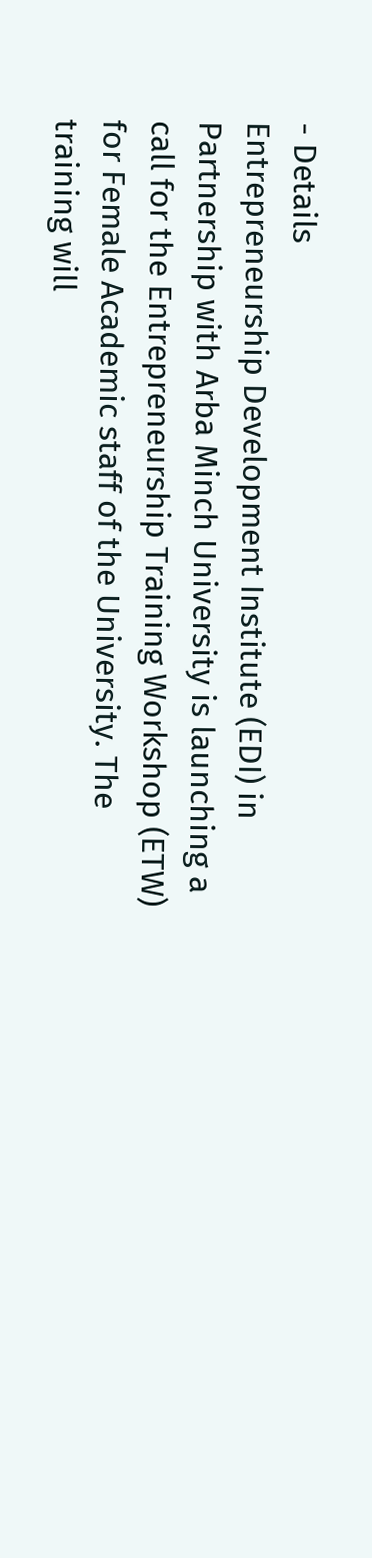- Details
Entrepreneurship Development Institute (EDI) in Partnership with Arba Minch University is launching a call for the Entrepreneurship Training Workshop (ETW) for Female Academic staff of the University. The training will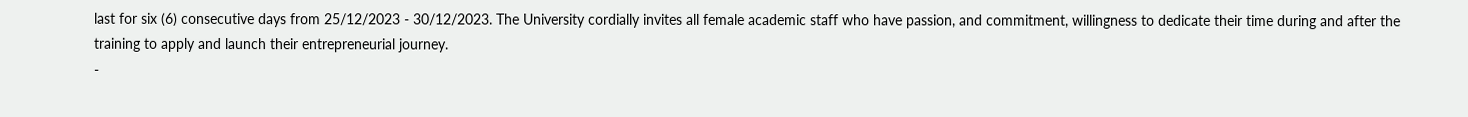last for six (6) consecutive days from 25/12/2023 - 30/12/2023. The University cordially invites all female academic staff who have passion, and commitment, willingness to dedicate their time during and after the training to apply and launch their entrepreneurial journey.
-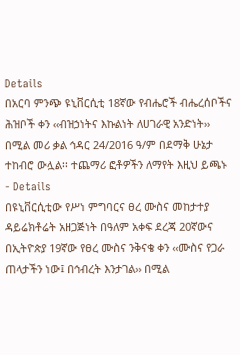Details
በአርባ ምንጭ ዩኒቨርሲቲ 18ኛው የብሔሮች ብሔረሰቦችና ሕዝቦች ቀን ‹‹ብዝኃነትና እኩልነት ለሀገራዊ አንድነት›› በሚል መሪ ቃል ኅዳር 24/2016 ዓ/ም በደማቅ ሁኔታ ተከብሮ ውሏል፡፡ ተጨማሪ ፎቶዎችን ለማየት እዚህ ይጫኑ
- Details
በዩኒቨርሲቲው የሥነ ምግባርና ፀረ ሙስና መከታተያ ዳይሬክቶሬት አዘጋጅነት በዓለም አቀፍ ደረጃ 20ኛውና በኢትዮጵያ 19ኛው የፀረ ሙስና ንቅናቄ ቀን ‹‹ሙስና የጋራ ጠላታችን ነው፤ በኅብረት እንታገል›› በሚል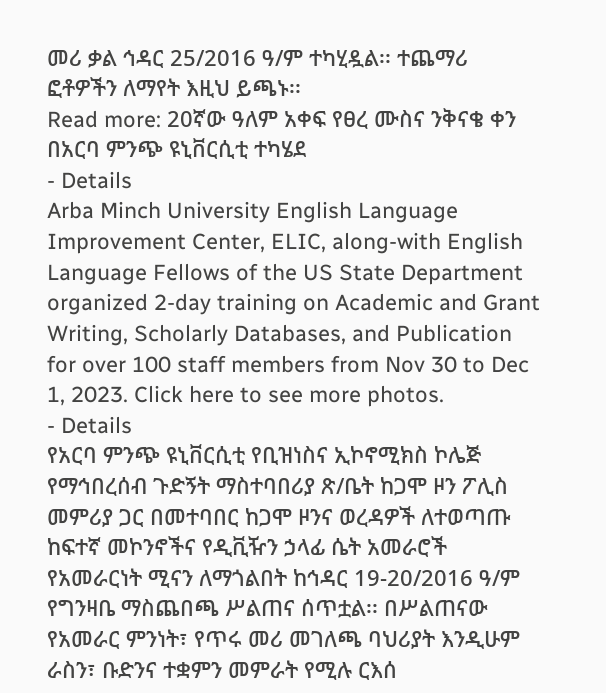መሪ ቃል ኅዳር 25/2016 ዓ/ም ተካሂዷል፡፡ ተጨማሪ ፎቶዎችን ለማየት እዚህ ይጫኑ፡፡
Read more: 20ኛው ዓለም አቀፍ የፀረ ሙስና ንቅናቄ ቀን በአርባ ምንጭ ዩኒቨርሲቲ ተካሄደ
- Details
Arba Minch University English Language Improvement Center, ELIC, along-with English Language Fellows of the US State Department organized 2-day training on Academic and Grant Writing, Scholarly Databases, and Publication for over 100 staff members from Nov 30 to Dec 1, 2023. Click here to see more photos.
- Details
የአርባ ምንጭ ዩኒቨርሲቲ የቢዝነስና ኢኮኖሚክስ ኮሌጅ የማኅበረሰብ ጉድኝት ማስተባበሪያ ጽ/ቤት ከጋሞ ዞን ፖሊስ መምሪያ ጋር በመተባበር ከጋሞ ዞንና ወረዳዎች ለተወጣጡ ከፍተኛ መኮንኖችና የዲቪዥን ኃላፊ ሴት አመራሮች የአመራርነት ሚናን ለማጎልበት ከኅዳር 19-20/2016 ዓ/ም የግንዛቤ ማስጨበጫ ሥልጠና ሰጥቷል፡፡ በሥልጠናው የአመራር ምንነት፣ የጥሩ መሪ መገለጫ ባህሪያት እንዲሁም ራስን፣ ቡድንና ተቋምን መምራት የሚሉ ርእሰ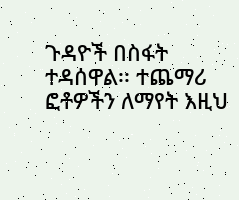ጉዳዮች በስፋት ተዳሰዋል፡፡ ተጨማሪ ፎቶዎችን ለማየት እዚህ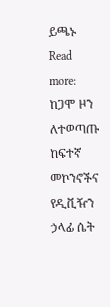ይጫኑ
Read more: ከጋሞ ዞን ለተወጣጡ ከፍተኛ መኮንኖችና የዲቪዥን ኃላፊ ሴት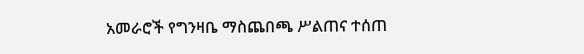አመራሮች የግንዛቤ ማስጨበጫ ሥልጠና ተሰጠ